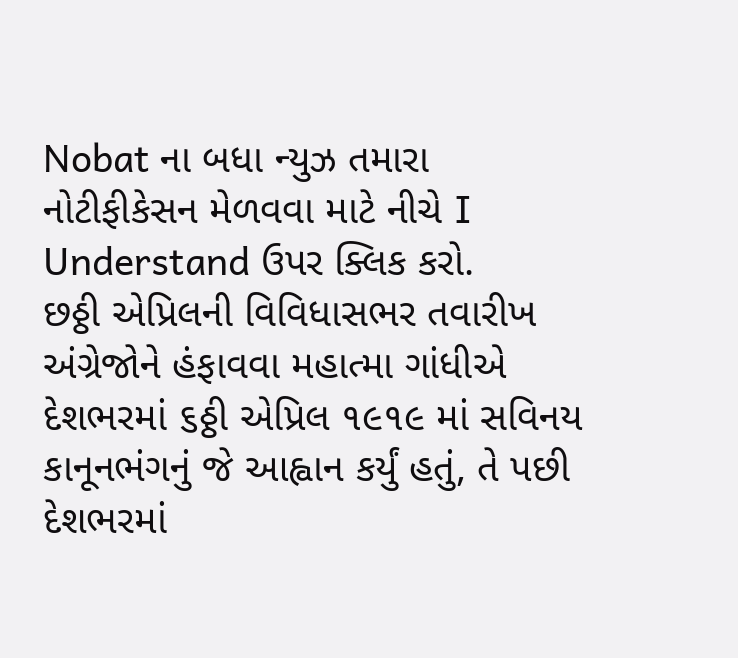Nobat ના બધા ન્યુઝ તમારા નોટીફીકેસન મેળવવા માટે નીચે I Understand ઉપર ક્લિક કરો.
છઠ્ઠી એપ્રિલની વિવિધાસભર તવારીખ
અંગ્રેજોને હંફાવવા મહાત્મા ગાંધીએ દેશભરમાં ૬ઠ્ઠી એપ્રિલ ૧૯૧૯ માં સવિનય કાનૂનભંગનું જે આહ્વાન કર્યું હતું, તે પછી દેશભરમાં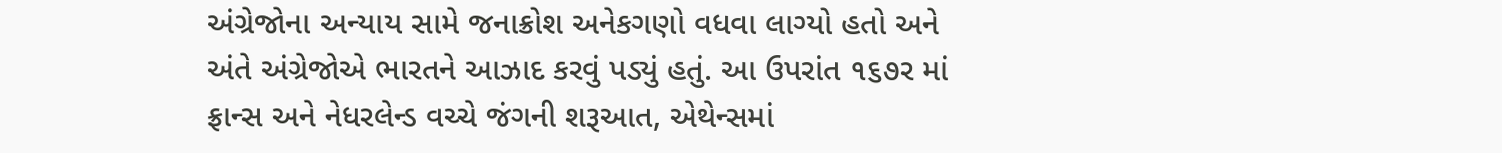અંગ્રેજોના અન્યાય સામે જનાક્રોશ અનેકગણો વધવા લાગ્યો હતો અને અંતે અંગ્રેજોએ ભારતને આઝાદ કરવું પડ્યું હતું. આ ઉપરાંત ૧૬૭ર માં ફ્રાન્સ અને નેધરલેન્ડ વચ્ચે જંગની શરૂઆત, એથેન્સમાં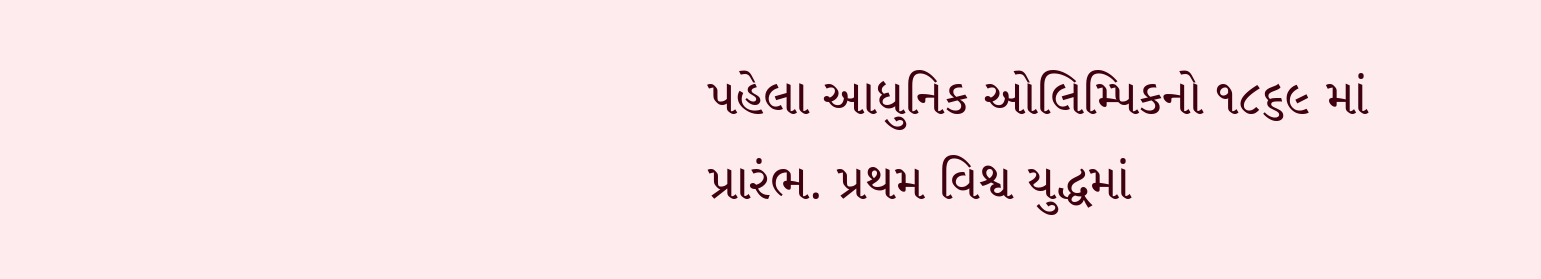પહેલા આધુનિક ઓલિમ્પિકનો ૧૮૬૯ માં પ્રારંભ. પ્રથમ વિશ્વ યુદ્ધમાં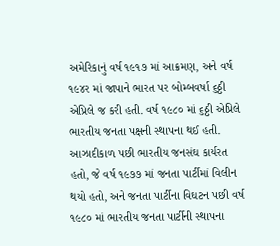અમેરિકાનું વર્ષ ૧૯૧૭ માં આક્રમણ, અને વર્ષ ૧૯૪ર માં જાપાને ભારત પર બોમ્બવર્ષા ૬ઠ્ઠી એપ્રિલે જ કરી હતી. વર્ષ ૧૯૮૦ માં ૬ઠ્ઠી એપ્રિલે ભારતીય જનતા પક્ષની સ્થાપના થઈ હતી. આઝાદીકાળ પછી ભારતીય જનસંઘ કાર્યરત હતો, જે વર્ષ ૧૯૭૭ માં જનતા પાર્ટીમાં વિલીન થયો હતો, અને જનતા પાર્ટીના વિઘટન પછી વર્ષ ૧૯૮૦ માં ભારતીય જનતા પાર્ટીની સ્થાપના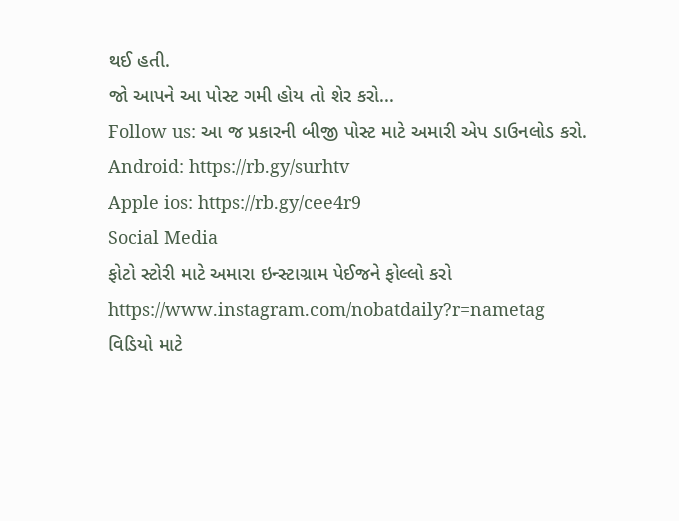થઈ હતી.
જો આપને આ પોસ્ટ ગમી હોય તો શેર કરો...
Follow us: આ જ પ્રકારની બીજી પોસ્ટ માટે અમારી એપ ડાઉનલોડ કરો.
Android: https://rb.gy/surhtv
Apple ios: https://rb.gy/cee4r9
Social Media
ફોટો સ્ટોરી માટે અમારા ઇન્સ્ટાગ્રામ પેઈજને ફોલ્લો કરો
https://www.instagram.com/nobatdaily?r=nametag
વિડિયો માટે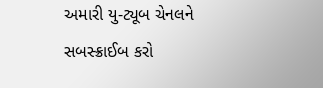અમારી યુ-ટ્યૂબ ચેનલને સબસ્ક્રાઈબ કરો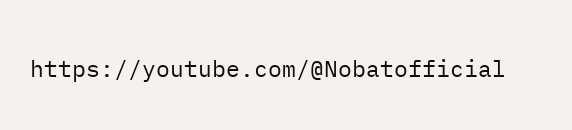https://youtube.com/@Nobatofficial